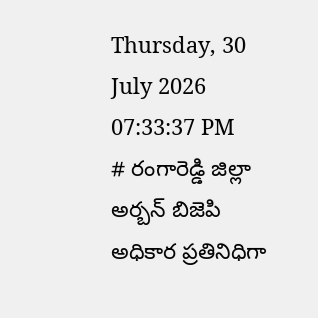Thursday, 30 July 2026 07:33:37 PM
# రంగారెడ్డి జిల్లా అర్బన్ బిజెపి అధికార ప్రతినిధిగా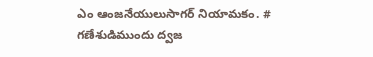ఎం ఆంజనేయులుసాగర్ నియామకం. # గణేశుడిముందు ద్వజ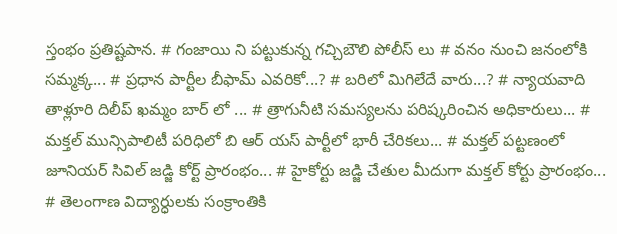స్తంభం ప్రతిష్టపాన. # గంజాయి ని పట్టుకున్న గచ్చిబౌలి పోలీస్ లు # వనం నుంచి జనంలోకి సమ్మక్క... # ప్రధాన పార్టీల బీఫామ్ ఎవరికో...? # బరిలో మిగిలేదే వారు...? # న్యాయవాది తాళ్లూరి దిలీప్ ఖమ్మం బార్ లో ... # త్రాగునీటి సమస్యలను పరిష్కరించిన అధికారులు... # మక్తల్ మున్సిపాలిటీ పరిధిలో బి ఆర్ యస్ పార్టీలో భారీ చేరికలు... # మక్తల్ పట్టణంలో జూనియర్ సివిల్ జడ్జి కోర్ట్ ప్రారంభం... # హైకోర్టు జడ్జి చేతుల మీదుగా మక్తల్ కోర్టు ప్రారంభం... # తెలంగాణ విద్యార్ధులకు సంక్రాంతికి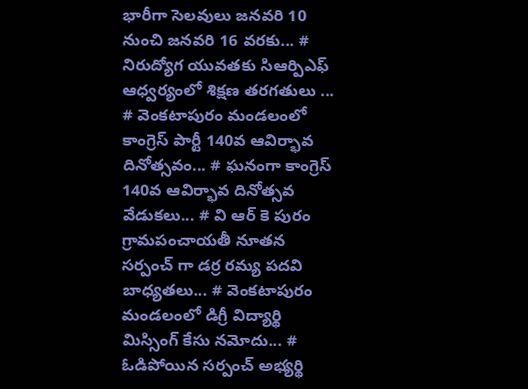భారీగా సెలవులు జనవరి 10 నుంచి జనవరి 16 వరకు... # నిరుద్యోగ యువతకు సిఆర్పిఎఫ్ ఆధ్వర్యంలో శిక్షణ తరగతులు ... # వెంకటాపురం మండలంలో కాంగ్రెస్ పార్టీ 140వ ఆవిర్భావ దినోత్సవం... # ఘనంగా కాంగ్రెస్ 140వ ఆవిర్భావ దినోత్సవ వేడుకలు... # వి ఆర్ కె పురం గ్రామపంచాయతీ నూతన సర్పంచ్ గా డర్ర రమ్య పదవి బాధ్యతలు... # వెంకటాపురం మండలంలో డిగ్రీ విద్యార్థి మిస్సింగ్ కేసు నమోదు... # ఓడిపోయిన సర్పంచ్ అభ్యర్థి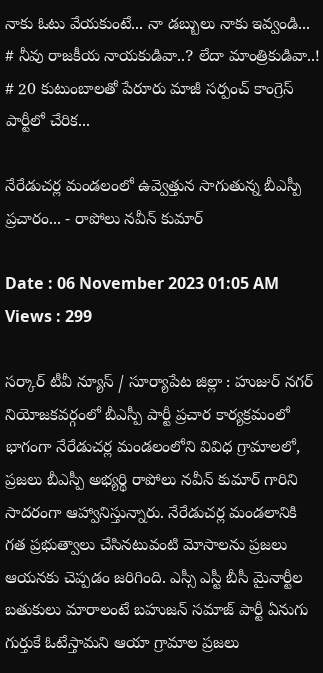నాకు ఓటు వేయకుంటే... నా డబ్బులు నాకు ఇవ్వండి... # నీవు రాజకీయ నాయకుడివా..? లేదా మాంత్రికుడివా..! # 20 కుటుంబాలతో పేరూరు మాజీ సర్పంచ్ కాంగ్రెస్ పార్టీలో చేరిక...

నేరేడుచర్ల మండలంలో ఉవ్వెత్తున సాగుతున్న బీఎస్పీ ప్రచారం... - రాపోలు నవీన్ కుమార్

Date : 06 November 2023 01:05 AM Views : 299

సర్కార్ టీవీ న్యూస్ / సూర్యాపేట జిల్లా : హుజుర్ నగర్ నియోజకవర్గంలో బీఎస్పీ పార్టీ ప్రచార కార్యక్రమంలో భాగంగా నేరేడుచర్ల మండలంలోని వివిధ గ్రామాలలో, ప్రజలు బీఎస్పీ అభ్యర్థి రాపోలు నవీన్ కుమార్ గారిని సాదరంగా ఆహ్వానిస్తున్నారు. నేరేడుచర్ల మండలానికి గత ప్రభుత్వాలు చేసినటువంటి మోసాలను ప్రజలు ఆయనకు చెప్పడం జరిగింది. ఎస్సీ ఎస్టీ బీసీ మైనార్టీల బతుకులు మారాలంటే బహుజన్ సమాజ్ పార్టీ ఏనుగు గుర్తుకే ఓటేస్తామని ఆయా గ్రామాల ప్రజలు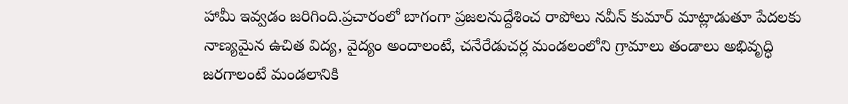హామీ ఇవ్వడం జరిగింది.ప్రచారంలో బాగంగా ప్రజలనుద్దేశించ రాపోలు నవీన్ కుమార్ మాట్లాడుతూ పేదలకు నాణ్యమైన ఉచిత విద్య, వైద్యం అందాలంటే, చనేరేడుచర్ల మండలంలోని గ్రామాలు తండాలు అభివృద్ధి జరగాలంటే మండలానికి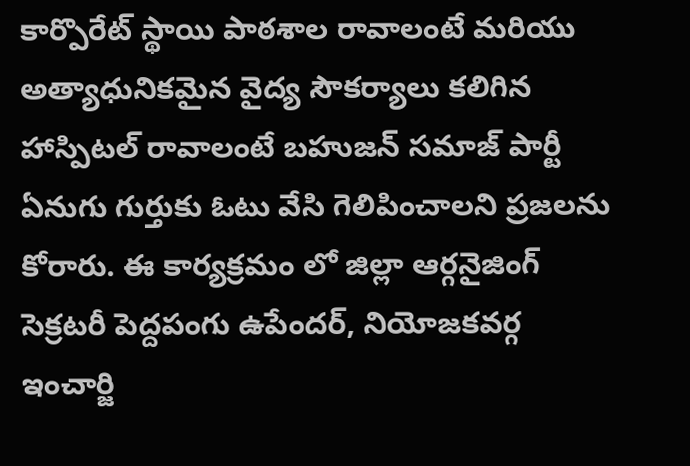కార్పొరేట్ స్థాయి పాఠశాల రావాలంటే మరియు అత్యాధునికమైన వైద్య సౌకర్యాలు కలిగిన హాస్పిటల్ రావాలంటే బహుజన్ సమాజ్ పార్టీ ఏనుగు గుర్తుకు ఓటు వేసి గెలిపించాలని ప్రజలను కోరారు. ఈ కార్యక్రమం లో జిల్లా ఆర్గనైజింగ్ సెక్రటరీ పెద్దపంగు ఉపేందర్, నియోజకవర్గ ఇంచార్జి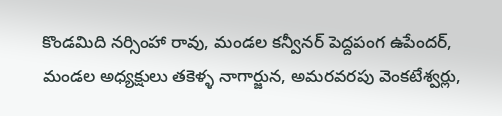కొండమిది నర్సింహా రావు, మండల కన్వీనర్ పెద్దపంగ ఉపేందర్, మండల అధ్యక్షులు తకెళ్ళ నాగార్జున, అమరవరపు వెంకటేశ్వర్లు,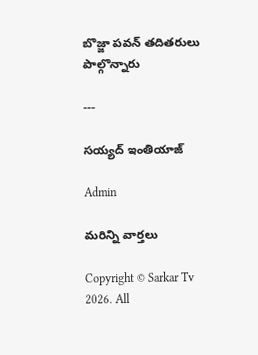బొజ్జా పవన్ తదితరులు పాల్గొన్నారు

---

సయ్యద్ ఇంతియాజ్

Admin

మరిన్ని వార్తలు

Copyright © Sarkar Tv 2026. All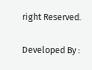right Reserved.

Developed By :